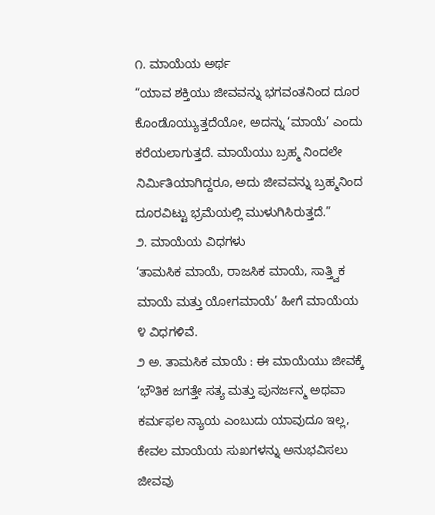೧. ಮಾಯೆಯ ಅರ್ಥ
“ಯಾವ ಶಕ್ತಿಯು ಜೀವವನ್ನು ಭಗವಂತನಿಂದ ದೂರ ಕೊಂಡೊಯ್ಯುತ್ತದೆಯೋ, ಅದನ್ನು ‘ಮಾಯೆ’ ಎಂದು ಕರೆಯಲಾಗುತ್ತದೆ. ಮಾಯೆಯು ಬ್ರಹ್ಮ ನಿಂದಲೇ ನಿರ್ಮಿತಿಯಾಗಿದ್ದರೂ, ಅದು ಜೀವವನ್ನು ಬ್ರಹ್ಮನಿಂದ ದೂರವಿಟ್ಟು ಭ್ರಮೆಯಲ್ಲಿ ಮುಳುಗಿಸಿರುತ್ತದೆ.”
೨. ಮಾಯೆಯ ವಿಧಗಳು
‘ತಾಮಸಿಕ ಮಾಯೆ, ರಾಜಸಿಕ ಮಾಯೆ, ಸಾತ್ತ್ವಿಕ ಮಾಯೆ ಮತ್ತು ಯೋಗಮಾಯೆ’ ಹೀಗೆ ಮಾಯೆಯ ೪ ವಿಧಗಳಿವೆ.
೨ ಅ. ತಾಮಸಿಕ ಮಾಯೆ : ಈ ಮಾಯೆಯು ಜೀವಕ್ಕೆ ‘ಭೌತಿಕ ಜಗತ್ತೇ ಸತ್ಯ ಮತ್ತು ಪುನರ್ಜನ್ಮ ಅಥವಾ ಕರ್ಮಫಲ ನ್ಯಾಯ ಎಂಬುದು ಯಾವುದೂ ಇಲ್ಲ, ಕೇವಲ ಮಾಯೆಯ ಸುಖಗಳನ್ನು ಅನುಭವಿಸಲು ಜೀವವು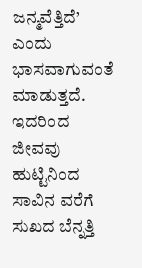ಜನ್ಮವೆತ್ತಿದೆ’ ಎಂದು ಭಾಸವಾಗುವಂತೆ ಮಾಡುತ್ತದೆ. ಇದರಿಂದ ಜೀವವು ಹುಟ್ಟಿನಿಂದ ಸಾವಿನ ವರೆಗೆ ಸುಖದ ಬೆನ್ನತ್ತಿ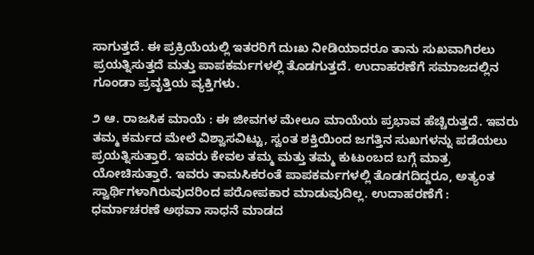ಸಾಗುತ್ತದೆ. ಈ ಪ್ರಕ್ರಿಯೆಯಲ್ಲಿ ಇತರರಿಗೆ ದುಃಖ ನೀಡಿಯಾದರೂ ತಾನು ಸುಖವಾಗಿರಲು ಪ್ರಯತ್ನಿಸುತ್ತದೆ ಮತ್ತು ಪಾಪಕರ್ಮಗಳಲ್ಲಿ ತೊಡಗುತ್ತದೆ. ಉದಾಹರಣೆಗೆ ಸಮಾಜದಲ್ಲಿನ ಗೂಂಡಾ ಪ್ರವೃತ್ತಿಯ ವ್ಯಕ್ತಿಗಳು.

೨ ಆ. ರಾಜಸಿಕ ಮಾಯೆ : ಈ ಜೀವಗಳ ಮೇಲೂ ಮಾಯೆಯ ಪ್ರಭಾವ ಹೆಚ್ಚಿರುತ್ತದೆ. ಇವರು ತಮ್ಮ ಕರ್ಮದ ಮೇಲೆ ವಿಶ್ವಾಸವಿಟ್ಟು, ಸ್ವಂತ ಶಕ್ತಿಯಿಂದ ಜಗತ್ತಿನ ಸುಖಗಳನ್ನು ಪಡೆಯಲು ಪ್ರಯತ್ನಿಸುತ್ತಾರೆ. ಇವರು ಕೇವಲ ತಮ್ಮ ಮತ್ತು ತಮ್ಮ ಕುಟುಂಬದ ಬಗ್ಗೆ ಮಾತ್ರ ಯೋಚಿಸುತ್ತಾರೆ. ಇವರು ತಾಮಸಿಕರಂತೆ ಪಾಪಕರ್ಮಗಳಲ್ಲಿ ತೊಡಗದಿದ್ದರೂ, ಅತ್ಯಂತ ಸ್ವಾರ್ಥಿಗಳಾಗಿರುವುದರಿಂದ ಪರೋಪಕಾರ ಮಾಡುವುದಿಲ್ಲ. ಉದಾಹರಣೆಗೆ : ಧರ್ಮಾಚರಣೆ ಅಥವಾ ಸಾಧನೆ ಮಾಡದ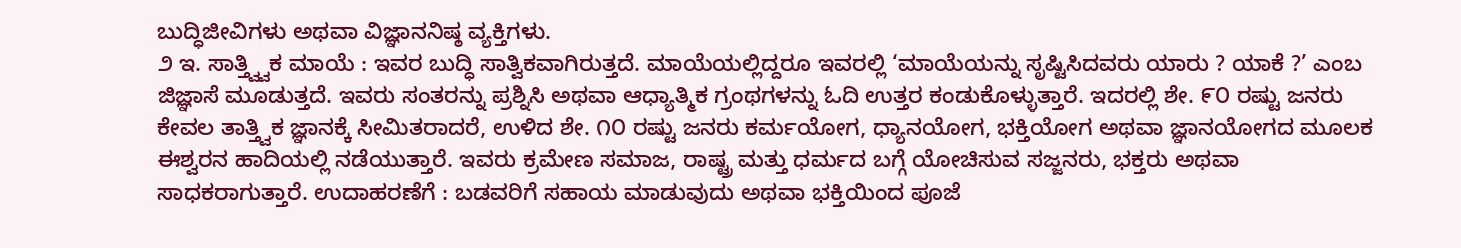ಬುದ್ಧಿಜೀವಿಗಳು ಅಥವಾ ವಿಜ್ಞಾನನಿಷ್ಠ ವ್ಯಕ್ತಿಗಳು.
೨ ಇ. ಸಾತ್ತ್ವ್ವಿಕ ಮಾಯೆ : ಇವರ ಬುದ್ಧಿ ಸಾತ್ವಿಕವಾಗಿರುತ್ತದೆ. ಮಾಯೆಯಲ್ಲಿದ್ದರೂ ಇವರಲ್ಲಿ ‘ಮಾಯೆಯನ್ನು ಸೃಷ್ಟಿಸಿದವರು ಯಾರು ? ಯಾಕೆ ?’ ಎಂಬ ಜಿಜ್ಞಾಸೆ ಮೂಡುತ್ತದೆ. ಇವರು ಸಂತರನ್ನು ಪ್ರಶ್ನಿಸಿ ಅಥವಾ ಆಧ್ಯಾತ್ಮಿಕ ಗ್ರಂಥಗಳನ್ನು ಓದಿ ಉತ್ತರ ಕಂಡುಕೊಳ್ಳುತ್ತಾರೆ. ಇದರಲ್ಲಿ ಶೇ. ೯೦ ರಷ್ಟು ಜನರು ಕೇವಲ ತಾತ್ತ್ವಿಕ ಜ್ಞಾನಕ್ಕೆ ಸೀಮಿತರಾದರೆ, ಉಳಿದ ಶೇ. ೧೦ ರಷ್ಟು ಜನರು ಕರ್ಮಯೋಗ, ಧ್ಯಾನಯೋಗ, ಭಕ್ತಿಯೋಗ ಅಥವಾ ಜ್ಞಾನಯೋಗದ ಮೂಲಕ ಈಶ್ವರನ ಹಾದಿಯಲ್ಲಿ ನಡೆಯುತ್ತಾರೆ. ಇವರು ಕ್ರಮೇಣ ಸಮಾಜ, ರಾಷ್ಟ್ರ ಮತ್ತು ಧರ್ಮದ ಬಗ್ಗೆ ಯೋಚಿಸುವ ಸಜ್ಜನರು, ಭಕ್ತರು ಅಥವಾ ಸಾಧಕರಾಗುತ್ತಾರೆ. ಉದಾಹರಣೆಗೆ : ಬಡವರಿಗೆ ಸಹಾಯ ಮಾಡುವುದು ಅಥವಾ ಭಕ್ತಿಯಿಂದ ಪೂಜೆ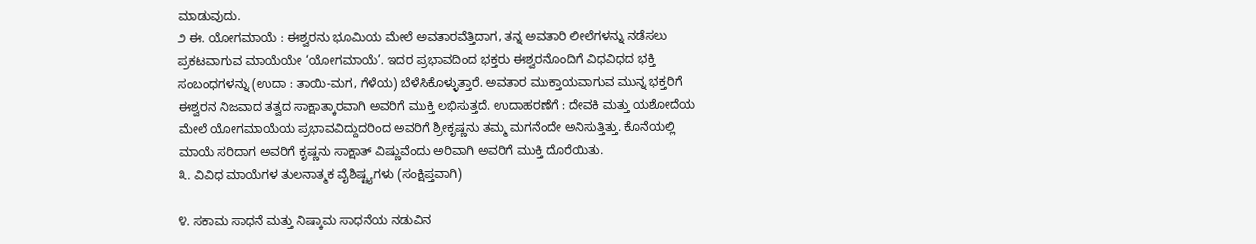ಮಾಡುವುದು.
೨ ಈ. ಯೋಗಮಾಯೆ : ಈಶ್ವರನು ಭೂಮಿಯ ಮೇಲೆ ಅವತಾರವೆತ್ತಿದಾಗ, ತನ್ನ ಅವತಾರಿ ಲೀಲೆಗಳನ್ನು ನಡೆಸಲು ಪ್ರಕಟವಾಗುವ ಮಾಯೆಯೇ ‘ಯೋಗಮಾಯೆ’. ಇದರ ಪ್ರಭಾವದಿಂದ ಭಕ್ತರು ಈಶ್ವರನೊಂದಿಗೆ ವಿಧವಿಧದ ಭಕ್ತಿ ಸಂಬಂಧಗಳನ್ನು (ಉದಾ : ತಾಯಿ-ಮಗ, ಗೆಳೆಯ) ಬೆಳೆಸಿಕೊಳ್ಳುತ್ತಾರೆ. ಅವತಾರ ಮುಕ್ತಾಯವಾಗುವ ಮುನ್ನ ಭಕ್ತರಿಗೆ ಈಶ್ವರನ ನಿಜವಾದ ತತ್ವದ ಸಾಕ್ಷಾತ್ಕಾರವಾಗಿ ಅವರಿಗೆ ಮುಕ್ತಿ ಲಭಿಸುತ್ತದೆ. ಉದಾಹರಣೆಗೆ : ದೇವಕಿ ಮತ್ತು ಯಶೋದೆಯ ಮೇಲೆ ಯೋಗಮಾಯೆಯ ಪ್ರಭಾವವಿದ್ದುದರಿಂದ ಅವರಿಗೆ ಶ್ರೀಕೃಷ್ಣನು ತಮ್ಮ ಮಗನೆಂದೇ ಅನಿಸುತ್ತಿತ್ತು. ಕೊನೆಯಲ್ಲಿ ಮಾಯೆ ಸರಿದಾಗ ಅವರಿಗೆ ಕೃಷ್ಣನು ಸಾಕ್ಷಾತ್ ವಿಷ್ಣುವೆಂದು ಅರಿವಾಗಿ ಅವರಿಗೆ ಮುಕ್ತಿ ದೊರೆಯಿತು.
೩. ವಿವಿಧ ಮಾಯೆಗಳ ತುಲನಾತ್ಮಕ ವೈಶಿಷ್ಟ್ಯಗಳು (ಸಂಕ್ಷಿಪ್ತವಾಗಿ)

೪. ಸಕಾಮ ಸಾಧನೆ ಮತ್ತು ನಿಷ್ಕಾಮ ಸಾಧನೆಯ ನಡುವಿನ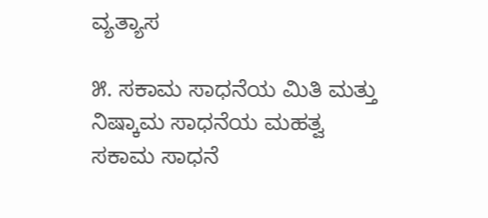ವ್ಯತ್ಯಾಸ

೫. ಸಕಾಮ ಸಾಧನೆಯ ಮಿತಿ ಮತ್ತು ನಿಷ್ಕಾಮ ಸಾಧನೆಯ ಮಹತ್ವ
ಸಕಾಮ ಸಾಧನೆ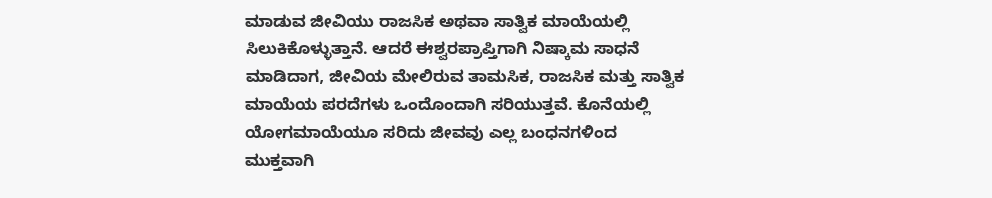ಮಾಡುವ ಜೀವಿಯು ರಾಜಸಿಕ ಅಥವಾ ಸಾತ್ವಿಕ ಮಾಯೆಯಲ್ಲಿ ಸಿಲುಕಿಕೊಳ್ಳುತ್ತಾನೆ. ಆದರೆ ಈಶ್ವರಪ್ರಾಪ್ತಿಗಾಗಿ ನಿಷ್ಕಾಮ ಸಾಧನೆ ಮಾಡಿದಾಗ, ಜೀವಿಯ ಮೇಲಿರುವ ತಾಮಸಿಕ, ರಾಜಸಿಕ ಮತ್ತು ಸಾತ್ವಿಕ ಮಾಯೆಯ ಪರದೆಗಳು ಒಂದೊಂದಾಗಿ ಸರಿಯುತ್ತವೆ. ಕೊನೆಯಲ್ಲಿ ಯೋಗಮಾಯೆಯೂ ಸರಿದು ಜೀವವು ಎಲ್ಲ ಬಂಧನಗಳಿಂದ ಮುಕ್ತವಾಗಿ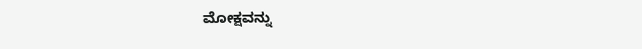ಮೋಕ್ಷವನ್ನು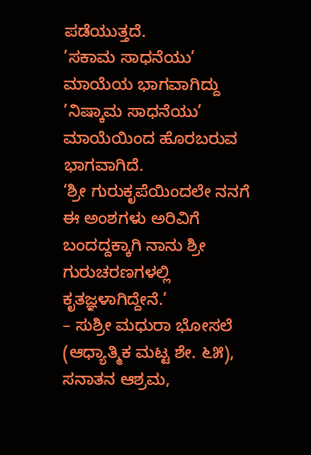ಪಡೆಯುತ್ತದೆ.
’ಸಕಾಮ ಸಾಧನೆಯು’ ಮಾಯೆಯ ಭಾಗವಾಗಿದ್ದು ’ನಿಷ್ಕಾಮ ಸಾಧನೆಯು’ ಮಾಯೆಯಿಂದ ಹೊರಬರುವ ಭಾಗವಾಗಿದೆ.
‘ಶ್ರೀ ಗುರುಕೃಪೆಯಿಂದಲೇ ನನಗೆ ಈ ಅಂಶಗಳು ಅರಿವಿಗೆ ಬಂದದ್ದಕ್ಕಾಗಿ ನಾನು ಶ್ರೀ ಗುರುಚರಣಗಳಲ್ಲಿ ಕೃತಜ್ಞಳಾಗಿದ್ದೇನೆ.’
– ಸುಶ್ರೀ ಮಧುರಾ ಭೋಸಲೆ (ಆಧ್ಯಾತ್ಮಿಕ ಮಟ್ಟ ಶೇ. ೬೫), ಸನಾತನ ಆಶ್ರಮ,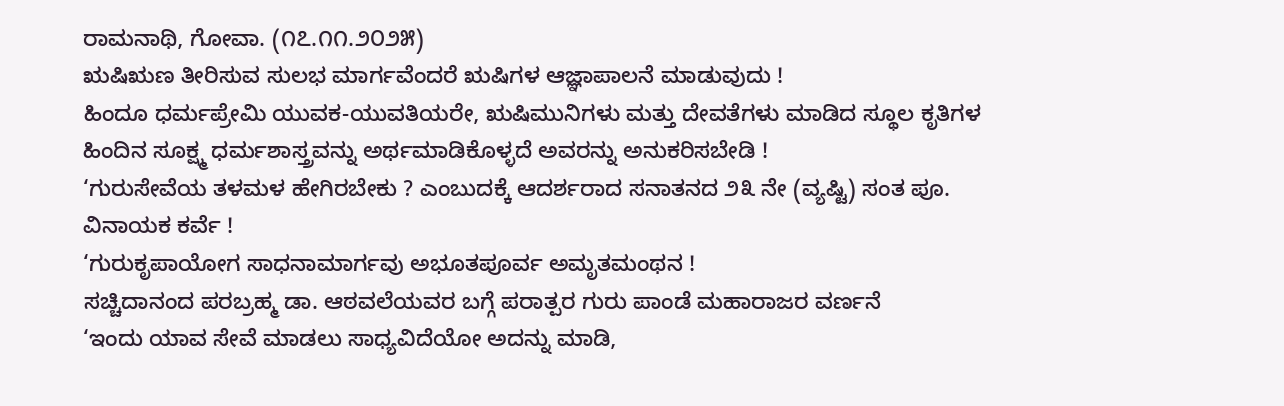ರಾಮನಾಥಿ, ಗೋವಾ. (೧೭.೧೧.೨೦೨೫)
ಋಷಿಋಣ ತೀರಿಸುವ ಸುಲಭ ಮಾರ್ಗವೆಂದರೆ ಋಷಿಗಳ ಆಜ್ಞಾಪಾಲನೆ ಮಾಡುವುದು !
ಹಿಂದೂ ಧರ್ಮಪ್ರೇಮಿ ಯುವಕ-ಯುವತಿಯರೇ, ಋಷಿಮುನಿಗಳು ಮತ್ತು ದೇವತೆಗಳು ಮಾಡಿದ ಸ್ಥೂಲ ಕೃತಿಗಳ ಹಿಂದಿನ ಸೂಕ್ಷ್ಮ ಧರ್ಮಶಾಸ್ತ್ರವನ್ನು ಅರ್ಥಮಾಡಿಕೊಳ್ಳದೆ ಅವರನ್ನು ಅನುಕರಿಸಬೇಡಿ !
‘ಗುರುಸೇವೆಯ ತಳಮಳ ಹೇಗಿರಬೇಕು ? ಎಂಬುದಕ್ಕೆ ಆದರ್ಶರಾದ ಸನಾತನದ ೨೩ ನೇ (ವ್ಯಷ್ಟಿ) ಸಂತ ಪೂ. ವಿನಾಯಕ ಕರ್ವೆ !
‘ಗುರುಕೃಪಾಯೋಗ ಸಾಧನಾಮಾರ್ಗವು ಅಭೂತಪೂರ್ವ ಅಮೃತಮಂಥನ !
ಸಚ್ಚಿದಾನಂದ ಪರಬ್ರಹ್ಮ ಡಾ. ಆಠವಲೆಯವರ ಬಗ್ಗೆ ಪರಾತ್ಪರ ಗುರು ಪಾಂಡೆ ಮಹಾರಾಜರ ವರ್ಣನೆ
‘ಇಂದು ಯಾವ ಸೇವೆ ಮಾಡಲು ಸಾಧ್ಯವಿದೆಯೋ ಅದನ್ನು ಮಾಡಿ,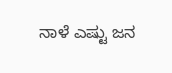ನಾಳೆ ಎಷ್ಟು ಜನ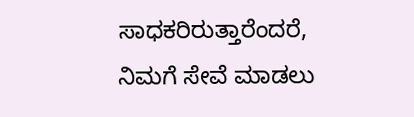ಸಾಧಕರಿರುತ್ತಾರೆಂದರೆ, ನಿಮಗೆ ಸೇವೆ ಮಾಡಲು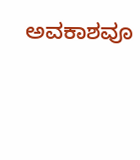ಅವಕಾಶವೂ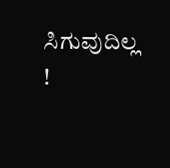ಸಿಗುವುದಿಲ್ಲ !